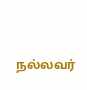நல்லவர்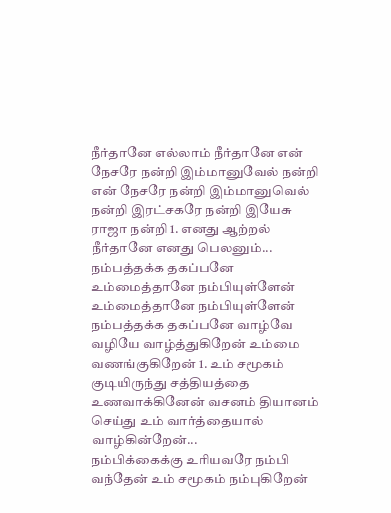நீர்தானே எல்லாம் நீர்தானே என் நேசரே நன்றி இம்மானுவேல் நன்றி என் நேசரே நன்றி இம்மானுவெல் நன்றி இரட்சகரே நன்றி இயேசு ராஜா நன்றி 1. எனது ஆற்றல் நீர்தானே எனது பெலனும்...
நம்பத்தக்க தகப்பனே உம்மைத்தானே நம்பியுள்ளேன் உம்மைத்தானே நம்பியுள்ளேன் நம்பத்தக்க தகப்பனே வாழ்வே வழியே வாழ்த்துகிறேன் உம்மை வணங்குகிறேன் 1. உம் சமூகம் குடியிருந்து சத்தியத்தை உணவாக்கினேன் வசனம் தியானம் செய்து உம் வார்த்தையால் வாழ்கின்றேன்...
நம்பிக்கைக்கு உரியவரே நம்பி வந்தேன் உம் சமூகம் நம்புகிறேன்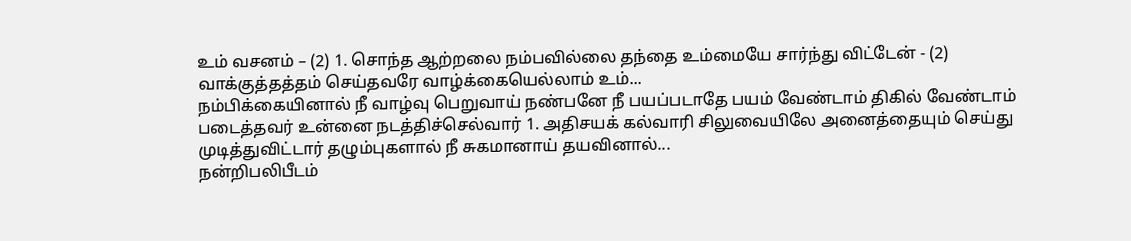உம் வசனம் – (2) 1. சொந்த ஆற்றலை நம்பவில்லை தந்தை உம்மையே சார்ந்து விட்டேன் - (2) வாக்குத்தத்தம் செய்தவரே வாழ்க்கையெல்லாம் உம்...
நம்பிக்கையினால் நீ வாழ்வு பெறுவாய் நண்பனே நீ பயப்படாதே பயம் வேண்டாம் திகில் வேண்டாம் படைத்தவர் உன்னை நடத்திச்செல்வார் 1. அதிசயக் கல்வாரி சிலுவையிலே அனைத்தையும் செய்து முடித்துவிட்டார் தழும்புகளால் நீ சுகமானாய் தயவினால்...
நன்றிபலிபீடம்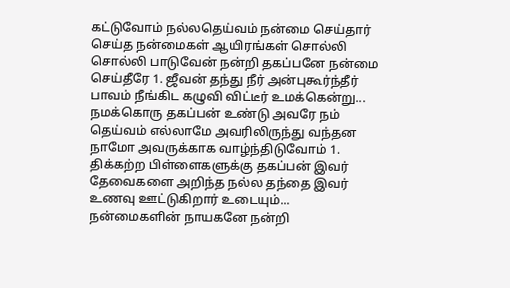கட்டுவோம் நல்லதெய்வம் நன்மை செய்தார் செய்த நன்மைகள் ஆயிரங்கள் சொல்லி சொல்லி பாடுவேன் நன்றி தகப்பனே நன்மை செய்தீரே 1. ஜீவன் தந்து நீர் அன்புகூர்ந்தீர் பாவம் நீங்கிட கழுவி விட்டீர் உமக்கென்று...
நமக்கொரு தகப்பன் உண்டு அவரே நம் தெய்வம் எல்லாமே அவரிலிருந்து வந்தன நாமோ அவருக்காக வாழ்ந்திடுவோம் 1. திக்கற்ற பிள்ளைகளுக்கு தகப்பன் இவர் தேவைகளை அறிந்த நல்ல தந்தை இவர் உணவு ஊட்டுகிறார் உடையும்...
நன்மைகளின் நாயகனே நன்றி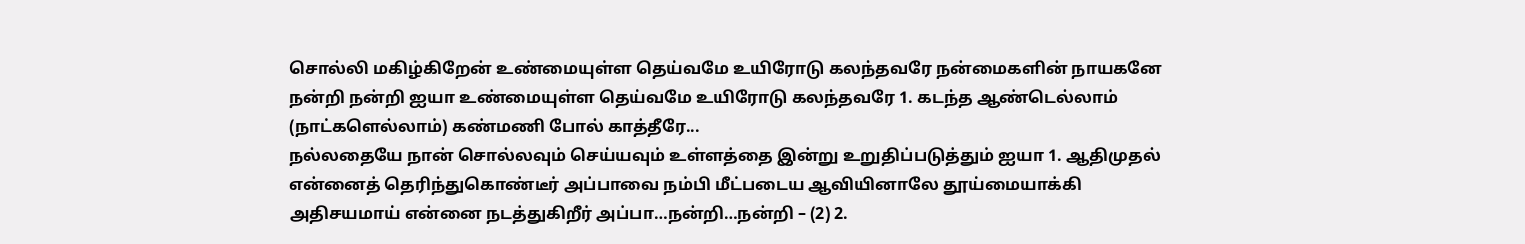சொல்லி மகிழ்கிறேன் உண்மையுள்ள தெய்வமே உயிரோடு கலந்தவரே நன்மைகளின் நாயகனே நன்றி நன்றி ஐயா உண்மையுள்ள தெய்வமே உயிரோடு கலந்தவரே 1. கடந்த ஆண்டெல்லாம் (நாட்களெல்லாம்) கண்மணி போல் காத்தீரே...
நல்லதையே நான் சொல்லவும் செய்யவும் உள்ளத்தை இன்று உறுதிப்படுத்தும் ஐயா 1. ஆதிமுதல் என்னைத் தெரிந்துகொண்டீர் அப்பாவை நம்பி மீட்படைய ஆவியினாலே தூய்மையாக்கி அதிசயமாய் என்னை நடத்துகிறீர் அப்பா…நன்றி…நன்றி – (2) 2.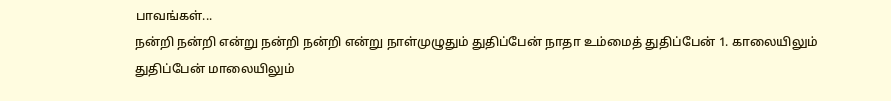பாவங்கள்...
நன்றி நன்றி என்று நன்றி நன்றி என்று நாள்முழுதும் துதிப்பேன் நாதா உம்மைத் துதிப்பேன் 1. காலையிலும் துதிப்பேன் மாலையிலும்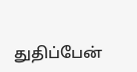துதிப்பேன்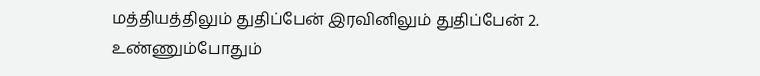மத்தியத்திலும் துதிப்பேன் இரவினிலும் துதிப்பேன் 2. உண்ணும்போதும்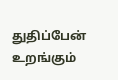துதிப்பேன் உறங்கும்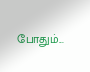போதும்...